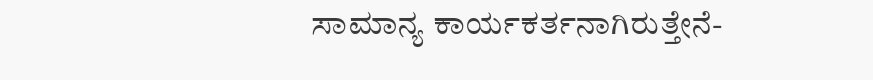ಸಾಮಾನ್ಯ ಕಾರ್ಯಕರ್ತನಾಗಿರುತ್ತೇನೆ-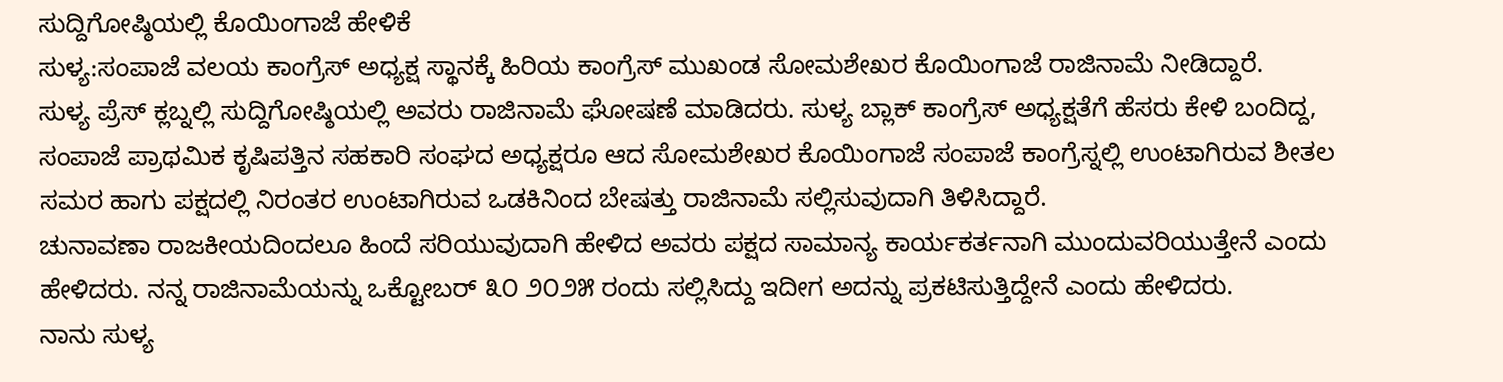ಸುದ್ದಿಗೋಷ್ಠಿಯಲ್ಲಿ ಕೊಯಿಂಗಾಜೆ ಹೇಳಿಕೆ
ಸುಳ್ಯ:ಸಂಪಾಜೆ ವಲಯ ಕಾಂಗ್ರೆಸ್ ಅಧ್ಯಕ್ಷ ಸ್ಥಾನಕ್ಕೆ ಹಿರಿಯ ಕಾಂಗ್ರೆಸ್ ಮುಖಂಡ ಸೋಮಶೇಖರ ಕೊಯಿಂಗಾಜೆ ರಾಜಿನಾಮೆ ನೀಡಿದ್ದಾರೆ.
ಸುಳ್ಯ ಪ್ರೆಸ್ ಕ್ಲಬ್ನಲ್ಲಿ ಸುದ್ದಿಗೋಷ್ಠಿಯಲ್ಲಿ ಅವರು ರಾಜಿನಾಮೆ ಘೋಷಣೆ ಮಾಡಿದರು. ಸುಳ್ಯ ಬ್ಲಾಕ್ ಕಾಂಗ್ರೆಸ್ ಅಧ್ಯಕ್ಷತೆಗೆ ಹೆಸರು ಕೇಳಿ ಬಂದಿದ್ದ, ಸಂಪಾಜೆ ಪ್ರಾಥಮಿಕ ಕೃಷಿಪತ್ತಿನ ಸಹಕಾರಿ ಸಂಘದ ಅಧ್ಯಕ್ಷರೂ ಆದ ಸೋಮಶೇಖರ ಕೊಯಿಂಗಾಜೆ ಸಂಪಾಜೆ ಕಾಂಗ್ರೆಸ್ನಲ್ಲಿ ಉಂಟಾಗಿರುವ ಶೀತಲ ಸಮರ ಹಾಗು ಪಕ್ಷದಲ್ಲಿ ನಿರಂತರ ಉಂಟಾಗಿರುವ ಒಡಕಿನಿಂದ ಬೇಷತ್ತು ರಾಜಿನಾಮೆ ಸಲ್ಲಿಸುವುದಾಗಿ ತಿಳಿಸಿದ್ದಾರೆ.
ಚುನಾವಣಾ ರಾಜಕೀಯದಿಂದಲೂ ಹಿಂದೆ ಸರಿಯುವುದಾಗಿ ಹೇಳಿದ ಅವರು ಪಕ್ಷದ ಸಾಮಾನ್ಯ ಕಾರ್ಯಕರ್ತನಾಗಿ ಮುಂದುವರಿಯುತ್ತೇನೆ ಎಂದು ಹೇಳಿದರು. ನನ್ನ ರಾಜಿನಾಮೆಯನ್ನು ಒಕ್ಟೋಬರ್ ೩೦ ೨೦೨೫ ರಂದು ಸಲ್ಲಿಸಿದ್ದು ಇದೀಗ ಅದನ್ನು ಪ್ರಕಟಿಸುತ್ತಿದ್ದೇನೆ ಎಂದು ಹೇಳಿದರು.
ನಾನು ಸುಳ್ಯ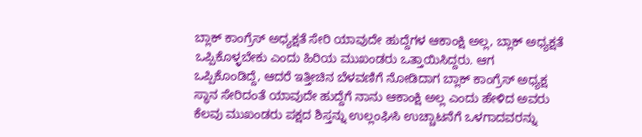ಬ್ಲಾಕ್ ಕಾಂಗ್ರೆಸ್ ಅಧ್ಯಕ್ಷತೆ ಸೇರಿ ಯಾವುದೇ ಹುದ್ದೆಗಳ ಆಕಾಂಕ್ಷಿ ಅಲ್ಲ, ಬ್ಲಾಕ್ ಅಧ್ಯಕ್ಷತೆ ಒಪ್ಪಿಕೊಳ್ಳಬೇಕು ಎಂದು ಹಿರಿಯ ಮುಖಂಡರು ಒತ್ತಾಯಿಸಿದ್ದರು. ಆಗ ಒಪ್ಪಿಕೊಂಡಿದ್ದೆ, ಆದರೆ ಇತ್ತೀಚಿನ ಬೆಳವಣಿಗೆ ನೋಡಿದಾಗ ಬ್ಲಾಕ್ ಕಾಂಗ್ರೆಸ್ ಅಧ್ಯಕ್ಷ ಸ್ಥಾನ ಸೇರಿದಂತೆ ಯಾವುದೇ ಹುದ್ದೆಗೆ ನಾನು ಆಕಾಂಕ್ಷಿ ಅಲ್ಲ ಎಂದು ಹೇಳಿದ ಅವರು ಕೆಲವು ಮುಖಂಡರು ಪಕ್ಷದ ಶಿಸ್ತನ್ನು ಉಲ್ಲಂಘಿಸಿ ಉಚ್ಚಾಟನೆಗೆ ಒಳಗಾದವರನ್ನು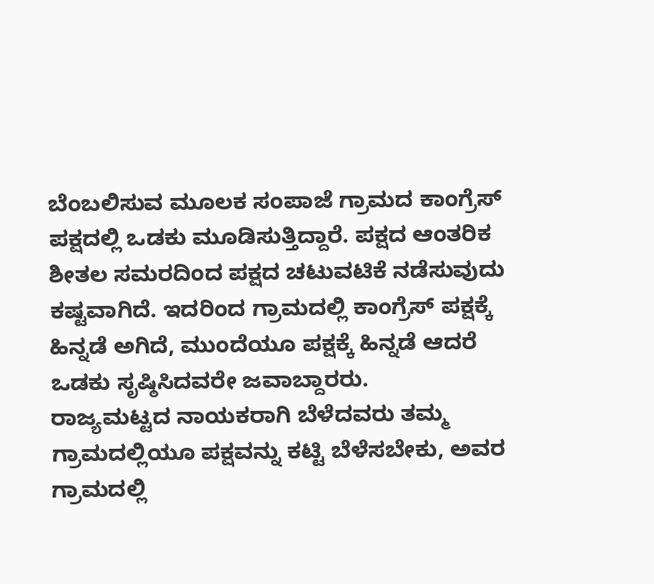ಬೆಂಬಲಿಸುವ ಮೂಲಕ ಸಂಪಾಜೆ ಗ್ರಾಮದ ಕಾಂಗ್ರೆಸ್ ಪಕ್ಷದಲ್ಲಿ ಒಡಕು ಮೂಡಿಸುತ್ತಿದ್ದಾರೆ. ಪಕ್ಷದ ಆಂತರಿಕ ಶೀತಲ ಸಮರದಿಂದ ಪಕ್ಷದ ಚಟುವಟಿಕೆ ನಡೆಸುವುದು ಕಷ್ಟವಾಗಿದೆ. ಇದರಿಂದ ಗ್ರಾಮದಲ್ಲಿ ಕಾಂಗ್ರೆಸ್ ಪಕ್ಷಕ್ಕೆ ಹಿನ್ನಡೆ ಅಗಿದೆ, ಮುಂದೆಯೂ ಪಕ್ಷಕ್ಕೆ ಹಿನ್ನಡೆ ಆದರೆ ಒಡಕು ಸೃಷ್ಠಿಸಿದವರೇ ಜವಾಬ್ದಾರರು.
ರಾಜ್ಯಮಟ್ಟದ ನಾಯಕರಾಗಿ ಬೆಳೆದವರು ತಮ್ಮ ಗ್ರಾಮದಲ್ಲಿಯೂ ಪಕ್ಷವನ್ನು ಕಟ್ಟಿ ಬೆಳೆಸಬೇಕು, ಅವರ ಗ್ರಾಮದಲ್ಲಿ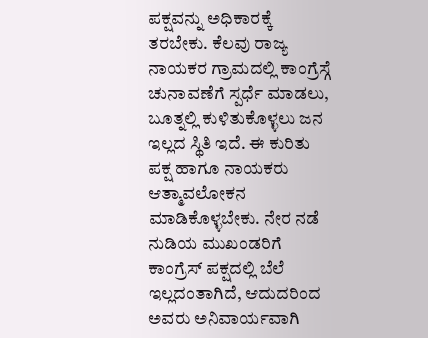ಪಕ್ಷವನ್ನು ಅಧಿಕಾರಕ್ಕೆ ತರಬೇಕು. ಕೆಲವು ರಾಜ್ಯ ನಾಯಕರ ಗ್ರಾಮದಲ್ಲಿ ಕಾಂಗ್ರೆಸ್ಗೆ ಚುನಾವಣೆಗೆ ಸ್ಪರ್ಧೆ ಮಾಡಲು, ಬೂತ್ನಲ್ಲಿ ಕುಳಿತುಕೊಳ್ಳಲು ಜನ ಇಲ್ಲದ ಸ್ಥಿತಿ ಇದೆ. ಈ ಕುರಿತು ಪಕ್ಷ ಹಾಗೂ ನಾಯಕರು ಆತ್ಮಾವಲೋಕನ ಮಾಡಿಕೊಳ್ಳಬೇಕು. ನೇರ ನಡೆ ನುಡಿಯ ಮುಖಂಡರಿಗೆ ಕಾಂಗ್ರೆಸ್ ಪಕ್ಷದಲ್ಲಿ ಬೆಲೆ ಇಲ್ಲದಂತಾಗಿದೆ, ಆದುದರಿಂದ ಅವರು ಅನಿವಾರ್ಯವಾಗಿ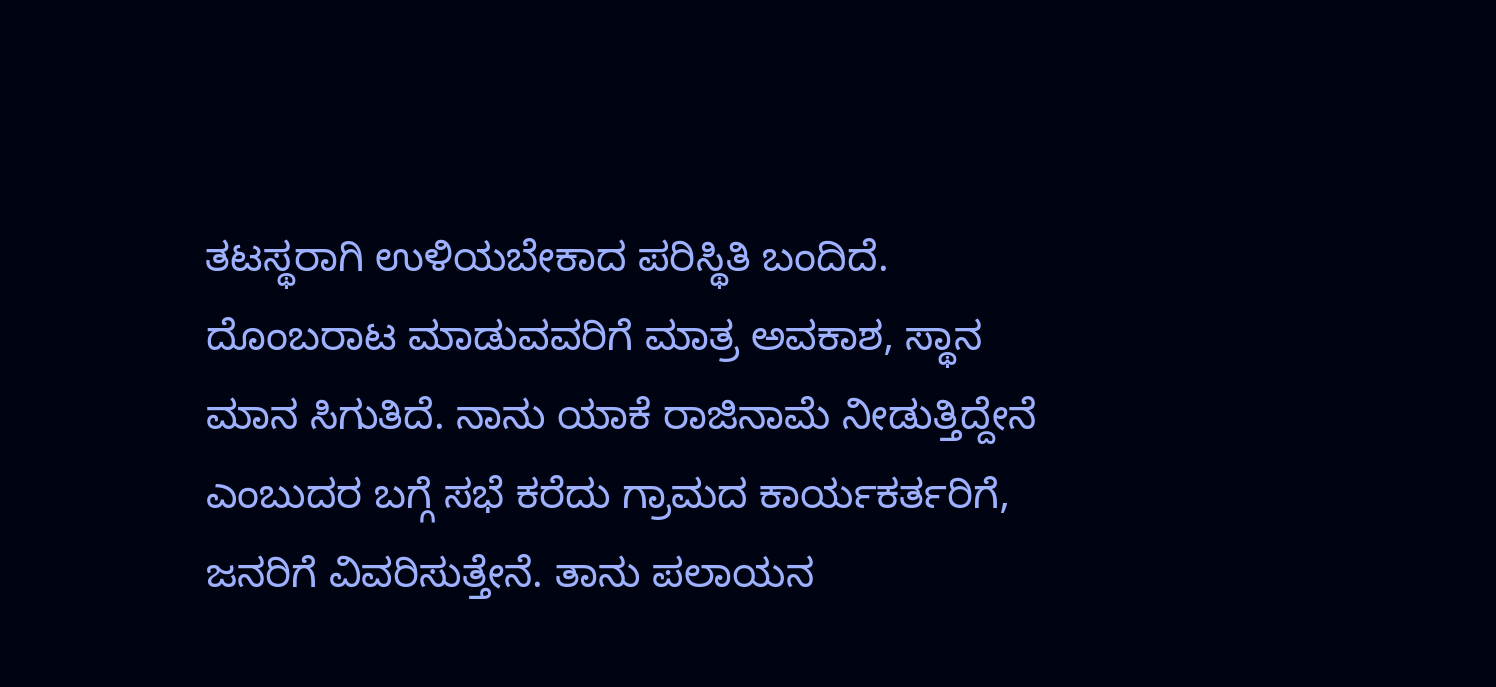ತಟಸ್ಥರಾಗಿ ಉಳಿಯಬೇಕಾದ ಪರಿಸ್ಥಿತಿ ಬಂದಿದೆ. ದೊಂಬರಾಟ ಮಾಡುವವರಿಗೆ ಮಾತ್ರ ಅವಕಾಶ, ಸ್ಥಾನ ಮಾನ ಸಿಗುತಿದೆ. ನಾನು ಯಾಕೆ ರಾಜಿನಾಮೆ ನೀಡುತ್ತಿದ್ದೇನೆ ಎಂಬುದರ ಬಗ್ಗೆ ಸಭೆ ಕರೆದು ಗ್ರಾಮದ ಕಾರ್ಯಕರ್ತರಿಗೆ, ಜನರಿಗೆ ವಿವರಿಸುತ್ತೇನೆ. ತಾನು ಪಲಾಯನ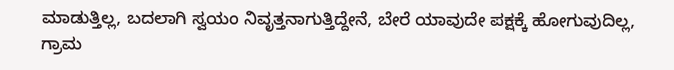ಮಾಡುತ್ತಿಲ್ಲ, ಬದಲಾಗಿ ಸ್ವಯಂ ನಿವೃತ್ತನಾಗುತ್ತಿದ್ದೇನೆ, ಬೇರೆ ಯಾವುದೇ ಪಕ್ಷಕ್ಕೆ ಹೋಗುವುದಿಲ್ಲ, ಗ್ರಾಮ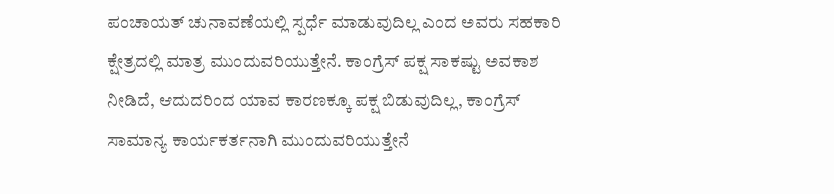ಪಂಚಾಯತ್ ಚುನಾವಣೆಯಲ್ಲಿ ಸ್ಪರ್ಧೆ ಮಾಡುವುದಿಲ್ಲ ಎಂದ ಅವರು ಸಹಕಾರಿ ಕ್ಷೇತ್ರದಲ್ಲಿ ಮಾತ್ರ ಮುಂದುವರಿಯುತ್ತೇನೆ. ಕಾಂಗ್ರೆಸ್ ಪಕ್ಷ ಸಾಕಷ್ಟು ಅವಕಾಶ ನೀಡಿದೆ, ಆದುದರಿಂದ ಯಾವ ಕಾರಣಕ್ಕೂ ಪಕ್ಷ ಬಿಡುವುದಿಲ್ಲ, ಕಾಂಗ್ರೆಸ್ ಸಾಮಾನ್ಯ ಕಾರ್ಯಕರ್ತನಾಗಿ ಮುಂದುವರಿಯುತ್ತೇನೆ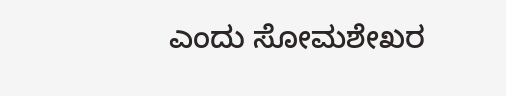ಎಂದು ಸೋಮಶೇಖರ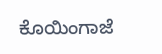ಕೊಯಿಂಗಾಜೆ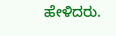ಹೇಳಿದರು.